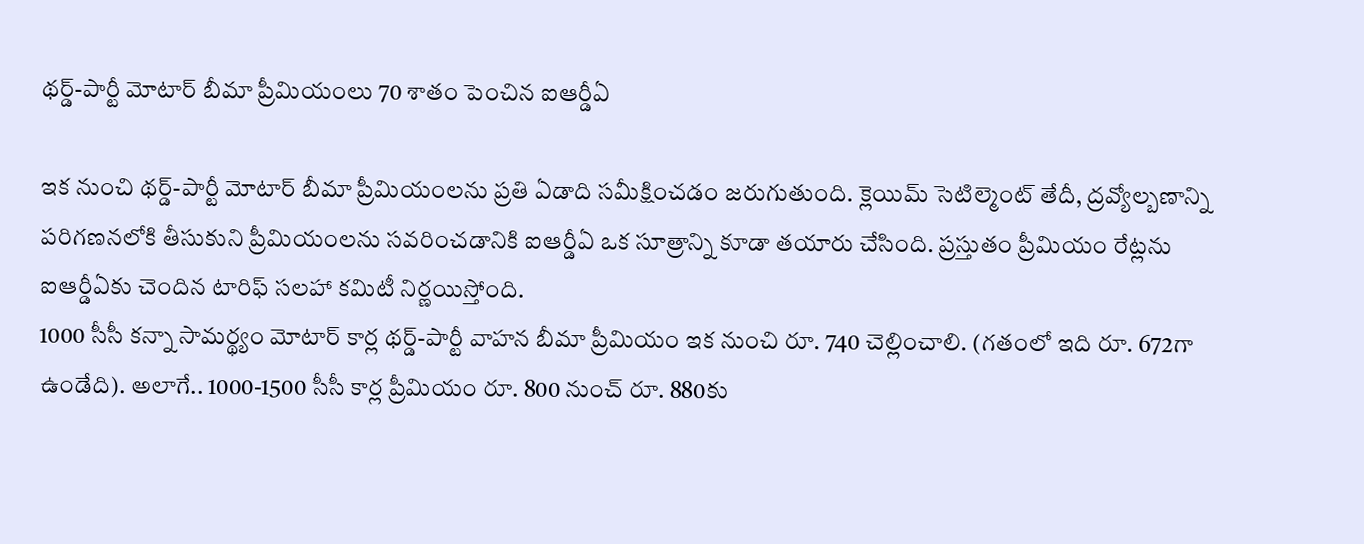థర్డ్-పార్టీ మోటార్ బీమా ప్రీమియంలు 70 శాతం పెంచిన ఐఆర్డీఏ

ఇక నుంచి థర్డ్-పార్టీ మోటార్ బీమా ప్రీమియంలను ప్రతి ఏడాది సమీక్షించడం జరుగుతుంది. క్లెయిమ్ సెటిల్మెంట్ తేదీ, ద్రవ్యోల్బణాన్ని పరిగణనలోకి తీసుకుని ప్రీమియంలను సవరించడానికి ఐఆర్డీఏ ఒక సూత్రాన్ని కూడా తయారు చేసింది. ప్రస్తుతం ప్రీమియం రేట్లను ఐఆర్డీఏకు చెందిన టారిఫ్ సలహా కమిటీ నిర్ణయిస్తోంది.
1000 సీసీ కన్నా సామర్థ్యం మోటార్ కార్ల థర్డ్-పార్టీ వాహన బీమా ప్రీమియం ఇక నుంచి రూ. 740 చెల్లించాలి. (గతంలో ఇది రూ. 672గా ఉండేది). అలాగే.. 1000-1500 సీసీ కార్ల ప్రీమియం రూ. 800 నుంచ్ రూ. 880కు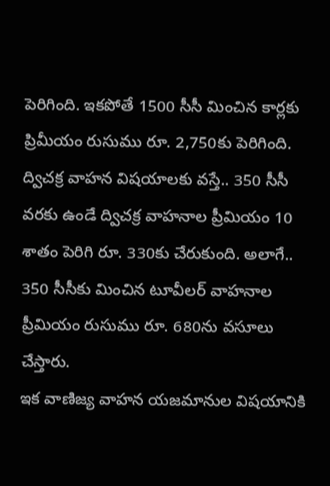పెరిగింది. ఇకపోతే 1500 సీసీ మించిన కార్లకు ప్రిమీయం రుసుము రూ. 2,750కు పెరిగింది.
ద్విచక్ర వాహన విషయాలకు వస్తే.. 350 సీసీ వరకు ఉండే ద్విచక్ర వాహనాల ప్రీమియం 10 శాతం పెరిగి రూ. 330కు చేరుకుంది. అలాగే.. 350 సీసీకు మించిన టూవీలర్ వాహనాల ప్రీమియం రుసుము రూ. 680ను వసూలు చేస్తారు.
ఇక వాణిజ్య వాహన యజమానుల విషయానికి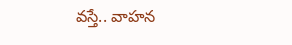వస్తే.. వాహన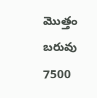మొత్తం బరువు 7500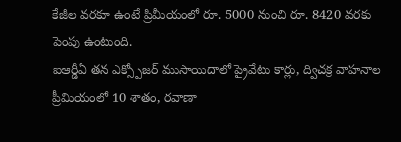కేజీల వరకూ ఉంటే ప్రిమీయంలో రూ. 5000 నుంచి రూ. 8420 వరకు పెంపు ఉంటుంది.
ఐఆర్డీఏ తన ఎక్స్పోజర్ ముసాయిదాలో ప్రైవేటు కార్లు, ద్విచక్ర వాహనాల ప్రీమియంలో 10 శాతం, రవాణా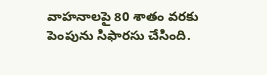వాహనాలపై 80 శాతం వరకు పెంపును సిఫారసు చేసింది.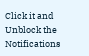Click it and Unblock the Notifications